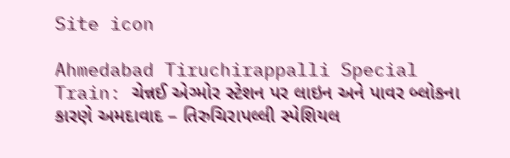Site icon

Ahmedabad Tiruchirappalli Special Train: ચેન્નઈ એગ્મોર સ્ટેશન પર લાઇન અને પાવર બ્લોકના કારણે અમદાવાદ – તિરુચિરાપલ્લી સ્પેશિયલ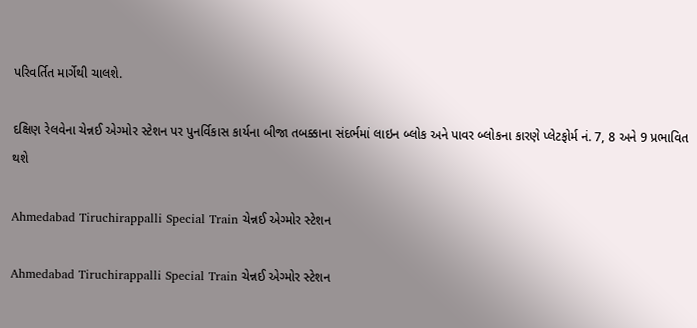પરિવર્તિત માર્ગેથી ચાલશે.

દક્ષિણ રેલવેના ચેન્નઈ એગ્મોર સ્ટેશન પર પુનર્વિકાસ કાર્યના બીજા તબક્કાના સંદર્ભમાં લાઇન બ્લોક અને પાવર બ્લોકના કારણે પ્લેટફોર્મ નં. 7, 8 અને 9 પ્રભાવિત થશે

Ahmedabad Tiruchirappalli Special Train ચેન્નઈ એગ્મોર સ્ટેશન

Ahmedabad Tiruchirappalli Special Train ચેન્નઈ એગ્મોર સ્ટેશન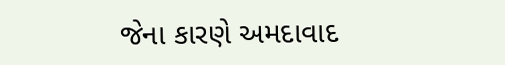જેના કારણે અમદાવાદ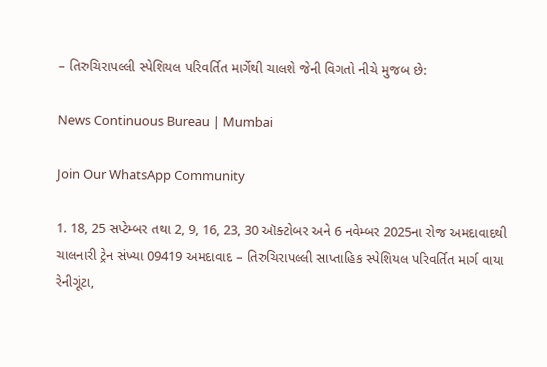– તિરુચિરાપલ્લી સ્પેશિયલ પરિવર્તિત માર્ગેથી ચાલશે જેની વિગતો નીચે મુજબ છે:

News Continuous Bureau | Mumbai

Join Our WhatsApp Community

1. 18, 25 સપ્ટેમ્બર તથા 2, 9, 16, 23, 30 ઑક્ટોબર અને 6 નવેમ્બર 2025ના રોજ અમદાવાદથી ચાલનારી ટ્રેન સંખ્યા 09419 અમદાવાદ – તિરુચિરાપલ્લી સાપ્તાહિક સ્પેશિયલ પરિવર્તિત માર્ગ વાયા રેનીગૂંટા,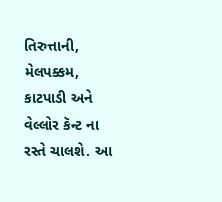તિરુત્તાની, મેલપક્કમ, કાટપાડી અને વેલ્લોર કૅન્ટ ના રસ્તે ચાલશે. આ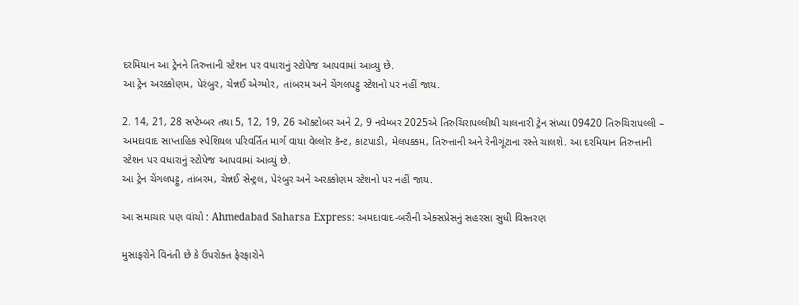દરમિયાન આ ટ્રેનને તિરુત્તાની સ્ટેશન પર વધારાનું સ્ટોપેજ આપવામાં આવ્યુ છે.
આ ટ્રેન અરક્કોણમ, પેરંબુર, ચેન્નઈ એગ્મોર, તાંબરમ અને ચેંગલપટ્ટુ સ્ટેશનો પર નહીં જાય.

2. 14, 21, 28 સપ્ટેમ્બર તથા 5, 12, 19, 26 ઑક્ટોબર અને 2, 9 નવેમ્બર 2025એ તિરુચિરાપલ્લીથી ચાલનારી ટ્રેન સંખ્યા 09420 તિરુચિરાપલ્લી – અમદાવાદ સાપ્તાહિક સ્પેશિયલ પરિવર્તિત માર્ગ વાયા વેલ્લોર કૅન્ટ, કાટપાડી, મેલપક્કમ, તિરુત્તાની અને રેનીગૂંટાના રસ્તે ચાલશે. આ દરમિયાન તિરુત્તાની સ્ટેશન પર વધારાનું સ્ટોપેજ આપવામાં આવ્યું છે.
આ ટ્રેન ચેંગલપટ્ટુ, તાંબરમ, ચેન્નઈ સેન્ટ્રલ, પેરંબુર અને અરક્કોણમ સ્ટેશનો પર નહીં જાય.

આ સમાચાર પણ વાંચો : Ahmedabad Saharsa Express: અમદાવાદ-બરૌની એક્સપ્રેસનું સહરસા સુધી વિસ્તરણ

મુસાફરોને વિનંતી છે કે ઉપરોક્ત ફેરફારોને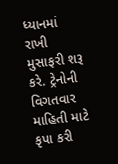ધ્યાનમાં રાખી મુસાફરી શરૂ કરે. ટ્રેનોની વિગતવાર માહિતી માટે કૃપા કરી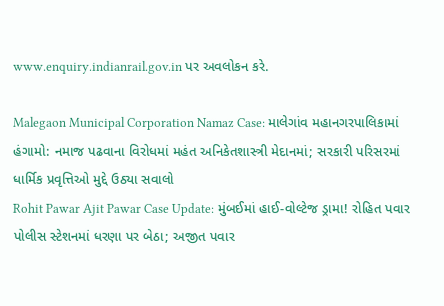www.enquiry.indianrail.gov.in પર અવલોકન કરે.

Malegaon Municipal Corporation Namaz Case: માલેગાંવ મહાનગરપાલિકામાં હંગામો: નમાજ પઢવાના વિરોધમાં મહંત અનિકેતશાસ્ત્રી મેદાનમાં; સરકારી પરિસરમાં ધાર્મિક પ્રવૃત્તિઓ મુદ્દે ઉઠ્યા સવાલો
Rohit Pawar Ajit Pawar Case Update: મુંબઈમાં હાઈ-વોલ્ટેજ ડ્રામા! રોહિત પવાર પોલીસ સ્ટેશનમાં ધરણા પર બેઠા; અજીત પવાર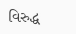વિરુદ્ધ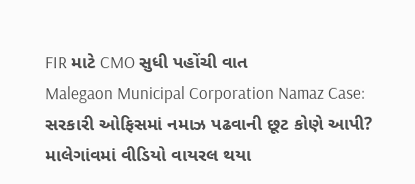FIR માટે CMO સુધી પહોંચી વાત
Malegaon Municipal Corporation Namaz Case: સરકારી ઓફિસમાં નમાઝ પઢવાની છૂટ કોણે આપી? માલેગાંવમાં વીડિયો વાયરલ થયા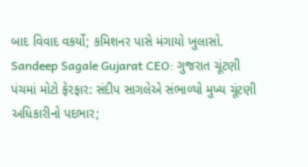બાદ વિવાદ વકર્યો; કમિશનર પાસે મંગાયો ખુલાસો.
Sandeep Sagale Gujarat CEO: ગુજરાત ચૂંટણી પંચમાં મોટો ફેરફાર: સંદીપ સાગલેએ સંભાળ્યો મુખ્ય ચૂંટણી અધિકારીનો પદભાર;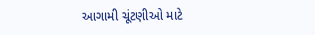આગામી ચૂંટણીઓ માટે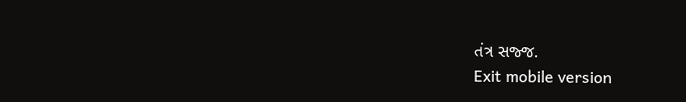તંત્ર સજ્જ.
Exit mobile version